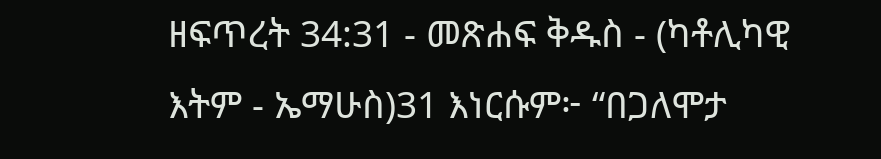ዘፍጥረት 34:31 - መጽሐፍ ቅዱስ - (ካቶሊካዊ እትም - ኤማሁስ)31 እነርሱም፦ “በጋለሞታ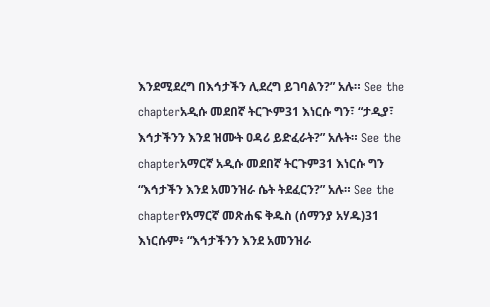እንደሚደረግ በእኅታችን ሊደረግ ይገባልን?” አሉ። See the chapterአዲሱ መደበኛ ትርጒም31 እነርሱ ግን፣ “ታዲያ፣ እኅታችንን እንደ ዝሙት ዐዳሪ ይድፈራት?” አሉት። See the chapterአማርኛ አዲሱ መደበኛ ትርጉም31 እነርሱ ግን “እኅታችን እንደ አመንዝራ ሴት ትደፈርን?” አሉ። See the chapterየአማርኛ መጽሐፍ ቅዱስ (ሰማንያ አሃዱ)31 እነርሱም፥ “እኅታችንን እንደ አመንዝራ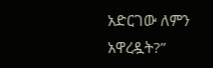አድርገው ለምን አዋረዷት?”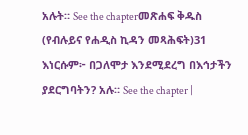አሉት። See the chapterመጽሐፍ ቅዱስ (የብሉይና የሐዲስ ኪዳን መጻሕፍት)31 እነርሱም፦ በጋለሞታ እንደሚደረግ በእኅታችን ያደርግባትን? አሉ። See the chapter |